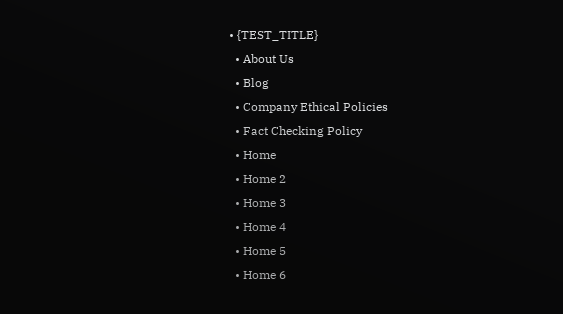• {TEST_TITLE}
  • About Us
  • Blog
  • Company Ethical Policies
  • Fact Checking Policy
  • Home
  • Home 2
  • Home 3
  • Home 4
  • Home 5
  • Home 6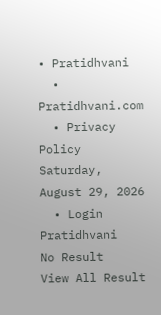• Pratidhvani
  • Pratidhvani.com
  • Privacy Policy
Saturday, August 29, 2026
  • Login
Pratidhvani
No Result
View All Result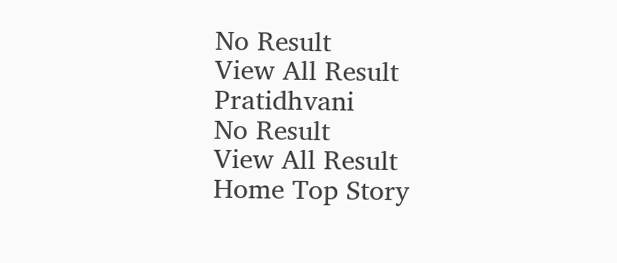No Result
View All Result
Pratidhvani
No Result
View All Result
Home Top Story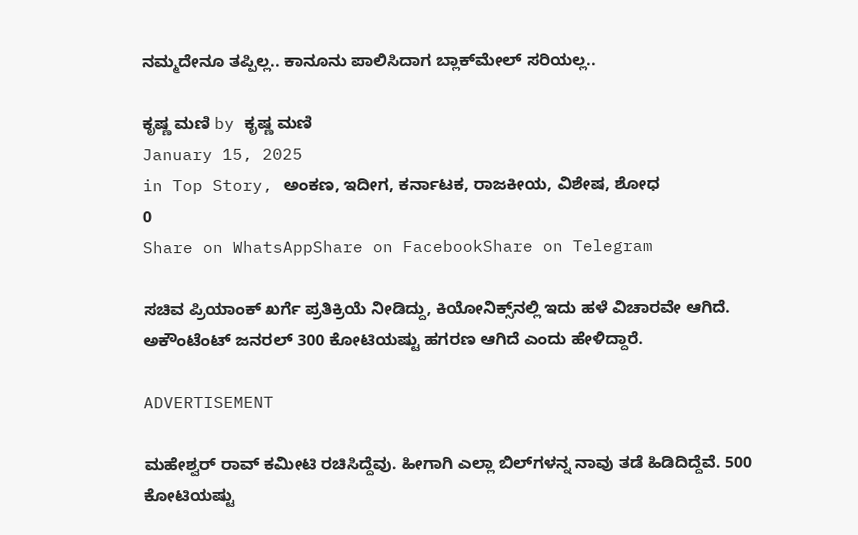ನಮ್ಮದೇನೂ ತಪ್ಪಿಲ್ಲ.. ಕಾನೂನು ಪಾಲಿಸಿದಾಗ ಬ್ಲಾಕ್‌ಮೇಲ್‌ ಸರಿಯಲ್ಲ..

ಕೃಷ್ಣ ಮಣಿ by ಕೃಷ್ಣ ಮಣಿ
January 15, 2025
in Top Story, ಅಂಕಣ, ಇದೀಗ, ಕರ್ನಾಟಕ, ರಾಜಕೀಯ, ವಿಶೇಷ, ಶೋಧ
0
Share on WhatsAppShare on FacebookShare on Telegram

ಸಚಿವ ಪ್ರಿಯಾಂಕ್ ಖರ್ಗೆ ಪ್ರತಿಕ್ರಿಯೆ ನೀಡಿದ್ದು, ಕಿಯೋನಿಕ್ಸ್‌ನಲ್ಲಿ ಇದು ಹಳೆ ವಿಚಾರವೇ ಆಗಿದೆ. ಅಕೌಂಟೆಂಟ್ ಜನರಲ್ 300 ಕೋಟಿಯಷ್ಟು ಹಗರಣ ಆಗಿದೆ ಎಂದು ಹೇಳಿದ್ದಾರೆ.

ADVERTISEMENT

ಮಹೇಶ್ವರ್ ರಾವ್ ಕಮೀಟಿ ರಚಿಸಿದ್ದೆವು. ಹೀಗಾಗಿ ಎಲ್ಲಾ ಬಿಲ್‌ಗಳನ್ನ ನಾವು ತಡೆ ಹಿಡಿದಿದ್ದೆವೆ. 500 ಕೋಟಿಯಷ್ಟು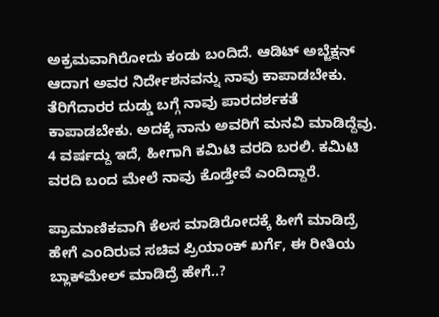ಅಕ್ರಮವಾಗಿರೋದು ಕಂಡು ಬಂದಿದೆ. ಆಡಿಟ್ ಅಬ್ಜೆಕ್ಷನ್ ಆದಾಗ ಅವರ ನಿರ್ದೇಶನವನ್ನು ನಾವು ಕಾಪಾಡಬೇಕು. ತೆರಿಗೆದಾರರ ದುಡ್ಡು ಬಗ್ಗೆ ನಾವು ಪಾರದರ್ಶಕತೆ ಕಾಪಾಡಬೇಕು. ಅದಕ್ಕೆ ನಾನು ಅವರಿಗೆ ಮನವಿ ಮಾಡಿದ್ದೆವು. 4 ವರ್ಷದ್ದು ಇದೆ, ಹೀಗಾಗಿ ಕಮಿಟಿ ವರದಿ ಬರಲಿ. ಕಮಿಟಿ ವರದಿ ಬಂದ ಮೇಲೆ ನಾವು ಕೊಡ್ತೇವೆ ಎಂದಿದ್ದಾರೆ.

ಪ್ರಾಮಾಣಿಕವಾಗಿ ಕೆಲಸ ಮಾಡಿರೋದಕ್ಕೆ ಹೀಗೆ ಮಾಡಿದ್ರೆ ಹೇಗೆ ಎಂದಿರುವ ಸಚಿವ ಪ್ರಿಯಾಂಕ್‌ ಖರ್ಗೆ, ಈ ರೀತಿಯ ಬ್ಲಾಕ್‌ಮೇಲ್ ಮಾಡಿದ್ರೆ ಹೇಗೆ..?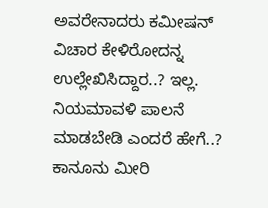ಅವರೇನಾದರು ಕಮೀಷನ್ ವಿಚಾರ ಕೇಳಿರೋದನ್ನ ಉಲ್ಲೇಖಿಸಿದ್ದಾರ..? ಇಲ್ಲ. ನಿಯಮಾವಳಿ ಪಾಲನೆ ಮಾಡಬೇಡಿ ಎಂದರೆ ಹೇಗೆ..? ಕಾನೂನು ಮೀರಿ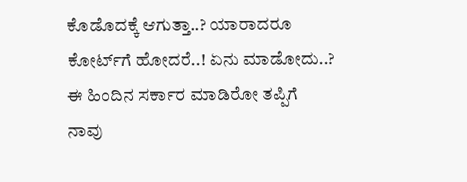ಕೊಡೊದಕ್ಕೆ ಆಗುತ್ತಾ..? ಯಾರಾದರೂ ಕೋರ್ಟ್‌ಗೆ ಹೋದರೆ..! ಏನು ಮಾಡೋದು..? ಈ ಹಿಂದಿನ ಸರ್ಕಾರ ಮಾಡಿರೋ ತಪ್ಪಿಗೆ ನಾವು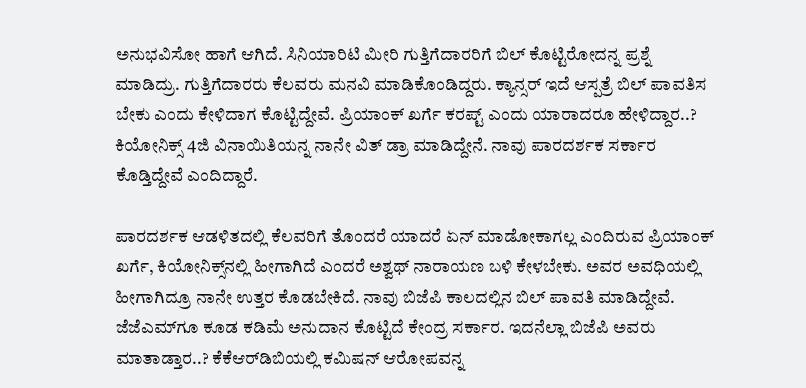ಅನುಭವಿಸೋ ‌ಹಾಗೆ ಆಗಿದೆ. ಸಿನಿಯಾರಿಟಿ ಮೀರಿ ಗುತ್ತಿಗೆದಾರರಿಗೆ ಬಿಲ್ ಕೊಟ್ಟಿರೋದನ್ನ ಪ್ರಶ್ನೆ ಮಾಡಿದ್ರು. ಗುತ್ತಿಗೆದಾರರು ಕೆಲವರು ಮನವಿ ಮಾಡಿಕೊಂಡಿದ್ದರು. ಕ್ಯಾನ್ಸರ್ ಇದೆ ಆಸ್ಪತ್ರೆ ಬಿಲ್ ಪಾವತಿಸ ಬೇಕು ಎಂದು ಕೇಳಿದಾಗ ಕೊಟ್ಟಿದ್ದೇವೆ. ಪ್ರಿಯಾಂಕ್ ಖರ್ಗೆ ಕರಪ್ಟ್ ಎಂದು ಯಾರಾದರೂ ಹೇಳಿದ್ದಾರ..? ಕಿಯೋನಿಕ್ಸ್ 4ಜಿ ವಿನಾಯಿತಿಯನ್ನ ನಾನೇ ವಿತ್ ಡ್ರಾ ಮಾಡಿದ್ದೇನೆ. ನಾವು ಪಾರದರ್ಶಕ ಸರ್ಕಾರ ಕೊಡ್ತಿದ್ದೇವೆ ಎಂದಿದ್ದಾರೆ.

ಪಾರದರ್ಶಕ ಆಡಳಿತದಲ್ಲಿ ಕೆಲವರಿಗೆ ತೊಂದರೆ ಯಾದರೆ ಏನ್ ಮಾಡೋಕಾಗಲ್ಲ ಎಂದಿರುವ ಪ್ರಿಯಾಂಕ್‌ ಖರ್ಗೆ, ಕಿಯೋನಿಕ್ಸ್‌ನಲ್ಲಿ ಹೀಗಾಗಿದೆ ಎಂದರೆ ಅಶ್ವಥ್ ನಾರಾಯಣ ಬಳಿ ಕೇಳಬೇಕು. ಅವರ ಅವಧಿಯಲ್ಲಿ ಹೀಗಾಗಿದ್ರೂ ನಾನೇ ಉತ್ತರ ಕೊಡಬೇಕಿದೆ. ನಾವು ಬಿಜೆಪಿ ಕಾಲದಲ್ಲಿನ ಬಿಲ್ ಪಾವತಿ ಮಾಡಿದ್ದೇವೆ. ಜೆಜೆಎಮ್‌ಗೂ ಕೂಡ ಕಡಿಮೆ ಅನುದಾನ ಕೊಟ್ಟಿದೆ ಕೇಂದ್ರ ಸರ್ಕಾರ. ಇದನೆಲ್ಲಾ ಬಿಜೆಪಿ ಅವರು ಮಾತಾಡ್ತಾರ..? ಕೆಕೆಆರ್‌ಡಿಬಿಯಲ್ಲಿ ಕಮಿಷನ್ ಆರೋಪವನ್ನ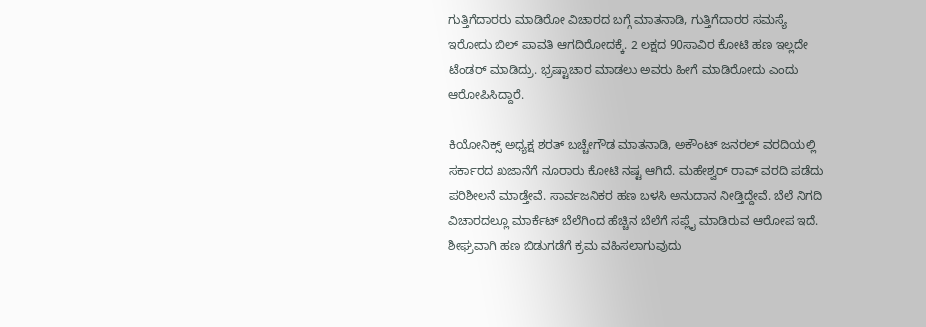ಗುತ್ತಿಗೆದಾರರು ಮಾಡಿರೋ ವಿಚಾರದ ಬಗ್ಗೆ ಮಾತನಾಡಿ, ಗುತ್ತಿಗೆದಾರರ ಸಮಸ್ಯೆ ಇರೋದು ಬಿಲ್ ಪಾವತಿ ಆಗದಿರೋದಕ್ಕೆ. 2 ಲಕ್ಷದ 90ಸಾವಿರ ಕೋಟಿ ಹಣ ಇಲ್ಲದೇ ಟೆಂಡರ್ ಮಾಡಿದ್ರು. ಭ್ರಷ್ಟಾಚಾರ ಮಾಡಲು ಅವರು ಹೀಗೆ ಮಾಡಿರೋದು ಎಂದು ಆರೋಪಿಸಿದ್ದಾರೆ.

ಕಿಯೋನಿಕ್ಸ್ ಅಧ್ಯಕ್ಷ ಶರತ್ ಬಚ್ಚೇಗೌಡ ಮಾತನಾಡಿ, ಅಕೌಂಟ್ ಜನರಲ್ ವರದಿಯಲ್ಲಿ ಸರ್ಕಾರದ ಖಜಾನೆಗೆ ನೂರಾರು ಕೋಟಿ ನಷ್ಟ ಆಗಿದೆ. ಮಹೇಶ್ವರ್ ರಾವ್ ವರದಿ ಪಡೆದು ಪರಿಶೀಲನೆ ಮಾಡ್ತೇವೆ. ಸಾರ್ವಜನಿಕರ ಹಣ ಬಳಸಿ ಅನುದಾನ ನೀಡ್ತಿದ್ದೇವೆ. ಬೆಲೆ ನಿಗದಿ ವಿಚಾರದಲ್ಲೂ ಮಾರ್ಕೆಟ್ ಬೆಲೆಗಿಂದ ಹೆಚ್ಚಿನ ಬೆಲೆಗೆ ಸಪ್ಲೈ ಮಾಡಿರುವ ಆರೋಪ ಇದೆ. ಶೀಘ್ರವಾಗಿ ಹಣ ಬಿಡುಗಡೆಗೆ ಕ್ರಮ ವಹಿಸಲಾಗುವುದು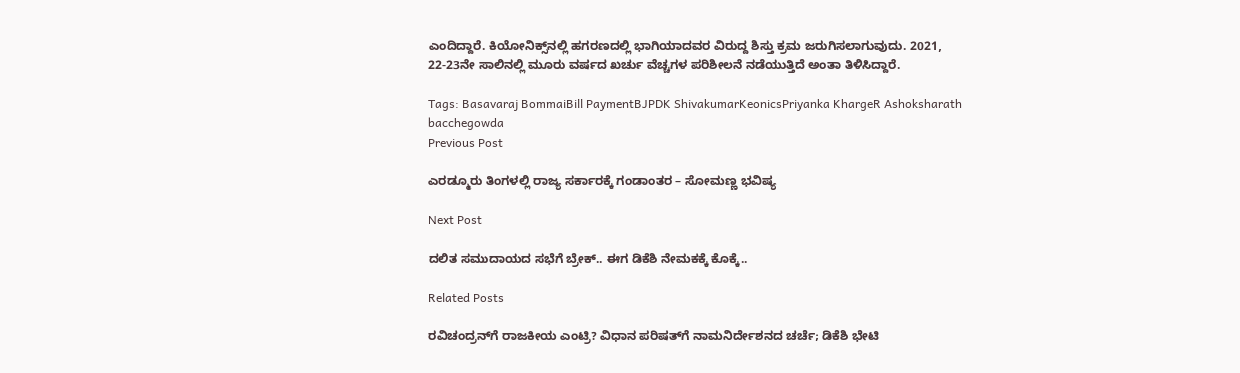ಎಂದಿದ್ದಾರೆ. ಕಿಯೋನಿಕ್ಸ್‌ನಲ್ಲಿ ಹಗರಣದಲ್ಲಿ ಭಾಗಿಯಾದವರ ವಿರುದ್ದ ಶಿಸ್ತು ಕ್ರಮ ಜರುಗಿಸಲಾಗುವುದು. 2021, 22-23ನೇ ಸಾಲಿನಲ್ಲಿ ಮೂರು ವರ್ಷದ ಖರ್ಚು ವೆಚ್ಚಗಳ ಪರಿಶೀಲನೆ ನಡೆಯುತ್ತಿದೆ ಅಂತಾ ತಿಳಿಸಿದ್ದಾರೆ.

Tags: Basavaraj BommaiBill PaymentBJPDK ShivakumarKeonicsPriyanka KhargeR Ashoksharath bacchegowda
Previous Post

ಎರಡ್ಮೂರು ತಿಂಗಳಲ್ಲಿ ರಾಜ್ಯ ಸರ್ಕಾರಕ್ಕೆ ಗಂಡಾಂತರ – ಸೋಮಣ್ಣ ಭವಿಷ್ಯ

Next Post

ದಲಿತ ಸಮುದಾಯದ ಸಭೆಗೆ ಬ್ರೇಕ್.. ಈಗ ಡಿಕೆಶಿ ನೇಮಕಕ್ಕೆ ಕೊಕ್ಕೆ..

Related Posts

ರವಿಚಂದ್ರನ್‌ಗೆ ರಾಜಕೀಯ ಎಂಟ್ರಿ? ವಿಧಾನ ಪರಿಷತ್‌ಗೆ ನಾಮನಿರ್ದೇಶನದ ಚರ್ಚೆ; ಡಿಕೆಶಿ ಭೇಟಿ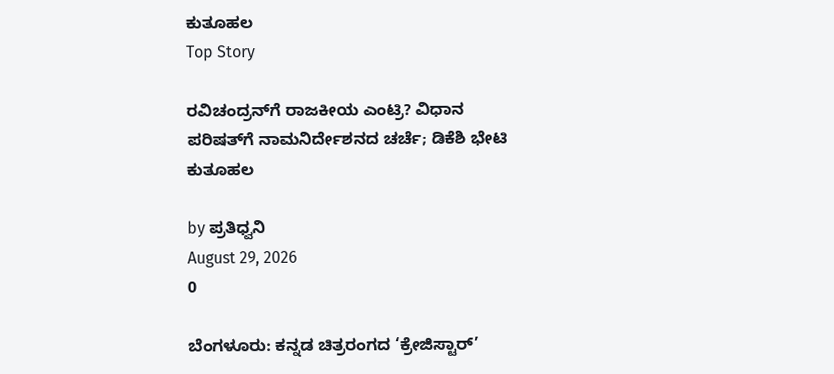ಕುತೂಹಲ
Top Story

ರವಿಚಂದ್ರನ್‌ಗೆ ರಾಜಕೀಯ ಎಂಟ್ರಿ? ವಿಧಾನ ಪರಿಷತ್‌ಗೆ ನಾಮನಿರ್ದೇಶನದ ಚರ್ಚೆ; ಡಿಕೆಶಿ ಭೇಟಿ ಕುತೂಹಲ

by ಪ್ರತಿಧ್ವನಿ
August 29, 2026
0

ಬೆಂಗಳೂರು: ಕನ್ನಡ ಚಿತ್ರರಂಗದ ‘ಕ್ರೇಜಿಸ್ಟಾರ್’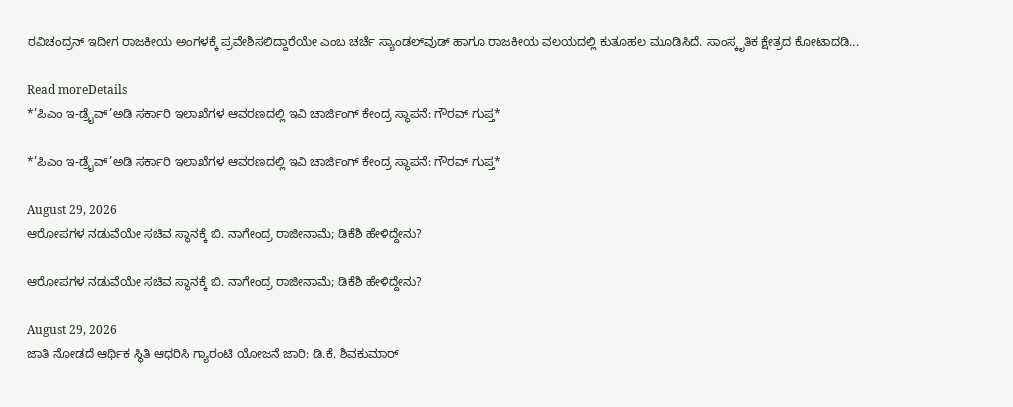ರವಿಚಂದ್ರನ್‌ ಇದೀಗ ರಾಜಕೀಯ ಅಂಗಳಕ್ಕೆ ಪ್ರವೇಶಿಸಲಿದ್ದಾರೆಯೇ ಎಂಬ ಚರ್ಚೆ ಸ್ಯಾಂಡಲ್‌ವುಡ್‌ ಹಾಗೂ ರಾಜಕೀಯ ವಲಯದಲ್ಲಿ ಕುತೂಹಲ ಮೂಡಿಸಿದೆ. ಸಾಂಸ್ಕೃತಿಕ ಕ್ಷೇತ್ರದ ಕೋಟಾದಡಿ...

Read moreDetails
*’ಪಿಎಂ ಇ-ಡ್ರೈವ್’ಅಡಿ ಸರ್ಕಾರಿ ಇಲಾಖೆಗಳ ಆವರಣದಲ್ಲಿ ಇವಿ ಚಾರ್ಜಿಂಗ್ ಕೇಂದ್ರ ಸ್ಥಾಪನೆ: ಗೌರವ್‌ ಗುಪ್ತ*

*’ಪಿಎಂ ಇ-ಡ್ರೈವ್’ಅಡಿ ಸರ್ಕಾರಿ ಇಲಾಖೆಗಳ ಆವರಣದಲ್ಲಿ ಇವಿ ಚಾರ್ಜಿಂಗ್ ಕೇಂದ್ರ ಸ್ಥಾಪನೆ: ಗೌರವ್‌ ಗುಪ್ತ*

August 29, 2026
ಆರೋಪಗಳ ನಡುವೆಯೇ ಸಚಿವ ಸ್ಥಾನಕ್ಕೆ ಬಿ. ನಾಗೇಂದ್ರ ರಾಜೀನಾಮೆ; ಡಿಕೆಶಿ ಹೇಳಿದ್ದೇನು?

ಆರೋಪಗಳ ನಡುವೆಯೇ ಸಚಿವ ಸ್ಥಾನಕ್ಕೆ ಬಿ. ನಾಗೇಂದ್ರ ರಾಜೀನಾಮೆ; ಡಿಕೆಶಿ ಹೇಳಿದ್ದೇನು?

August 29, 2026
ಜಾತಿ ನೋಡದೆ ಆರ್ಥಿಕ ಸ್ಥಿತಿ ಆಧರಿಸಿ ಗ್ಯಾರಂಟಿ ಯೋಜನೆ ಜಾರಿ: ಡಿ.ಕೆ. ಶಿವಕುಮಾರ್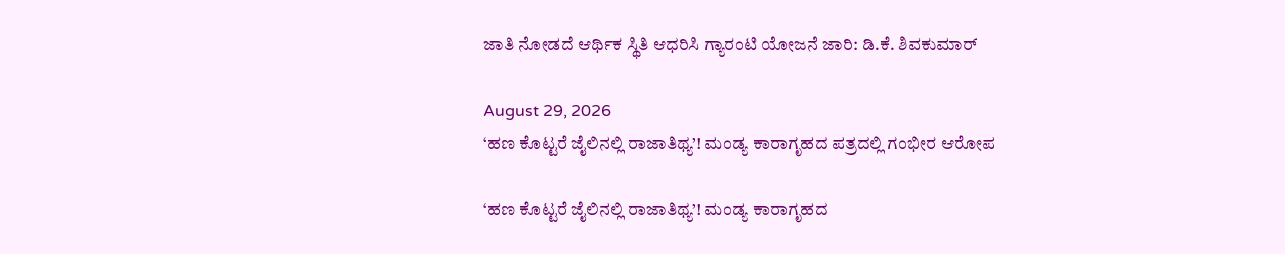ಜಾತಿ ನೋಡದೆ ಆರ್ಥಿಕ ಸ್ಥಿತಿ ಆಧರಿಸಿ ಗ್ಯಾರಂಟಿ ಯೋಜನೆ ಜಾರಿ: ಡಿ.ಕೆ. ಶಿವಕುಮಾರ್

August 29, 2026
‘ಹಣ ಕೊಟ್ಟರೆ ಜೈಲಿನಲ್ಲಿ ರಾಜಾತಿಥ್ಯ’! ಮಂಡ್ಯ ಕಾರಾಗೃಹದ ಪತ್ರದಲ್ಲಿ ಗಂಭೀರ ಆರೋಪ

‘ಹಣ ಕೊಟ್ಟರೆ ಜೈಲಿನಲ್ಲಿ ರಾಜಾತಿಥ್ಯ’! ಮಂಡ್ಯ ಕಾರಾಗೃಹದ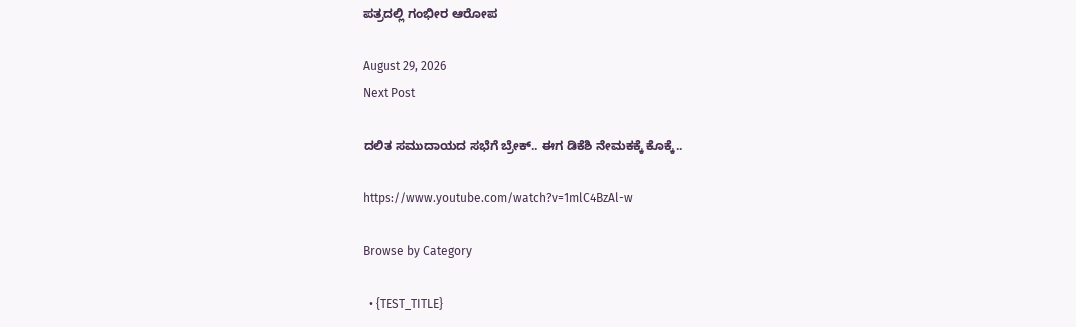ಪತ್ರದಲ್ಲಿ ಗಂಭೀರ ಆರೋಪ

August 29, 2026
Next Post

ದಲಿತ ಸಮುದಾಯದ ಸಭೆಗೆ ಬ್ರೇಕ್.. ಈಗ ಡಿಕೆಶಿ ನೇಮಕಕ್ಕೆ ಕೊಕ್ಕೆ..

https://www.youtube.com/watch?v=1mlC4BzAl-w

Browse by Category

  • {TEST_TITLE}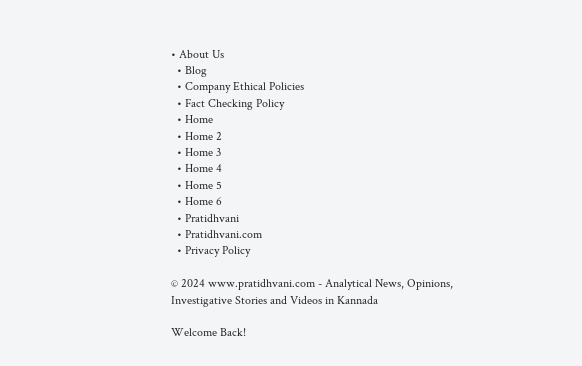• About Us
  • Blog
  • Company Ethical Policies
  • Fact Checking Policy
  • Home
  • Home 2
  • Home 3
  • Home 4
  • Home 5
  • Home 6
  • Pratidhvani
  • Pratidhvani.com
  • Privacy Policy

© 2024 www.pratidhvani.com - Analytical News, Opinions, Investigative Stories and Videos in Kannada

Welcome Back!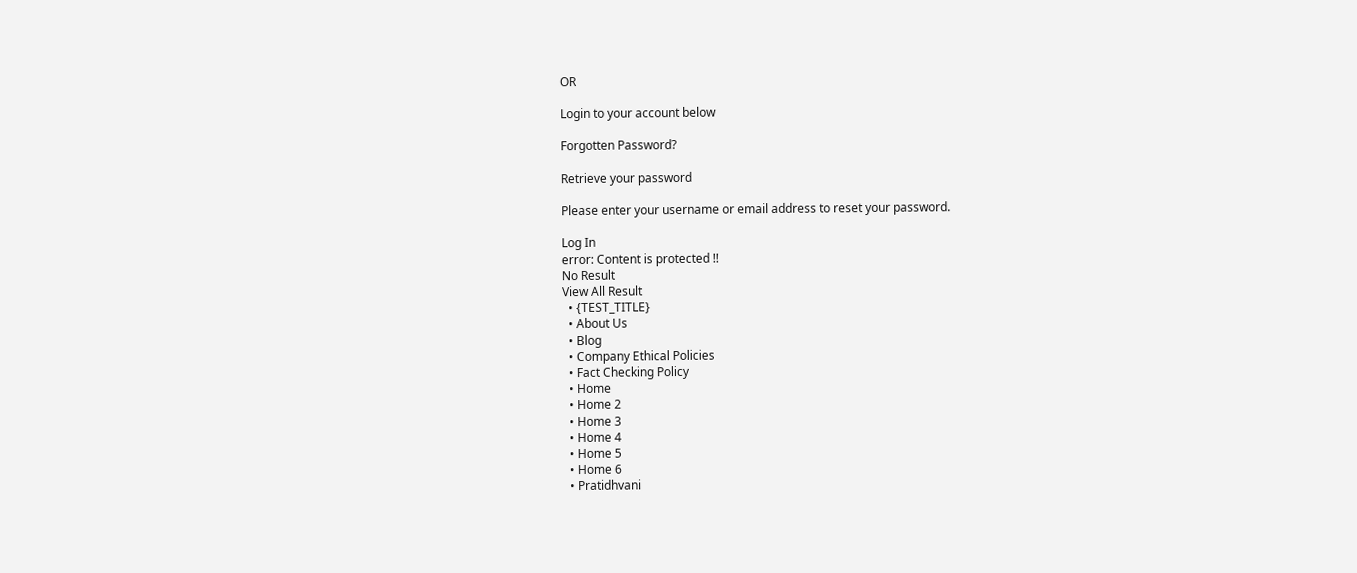OR

Login to your account below

Forgotten Password?

Retrieve your password

Please enter your username or email address to reset your password.

Log In
error: Content is protected !!
No Result
View All Result
  • {TEST_TITLE}
  • About Us
  • Blog
  • Company Ethical Policies
  • Fact Checking Policy
  • Home
  • Home 2
  • Home 3
  • Home 4
  • Home 5
  • Home 6
  • Pratidhvani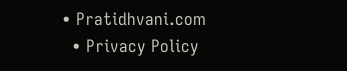• Pratidhvani.com
  • Privacy Policy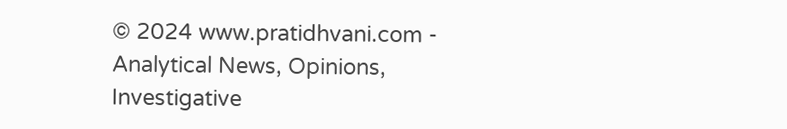© 2024 www.pratidhvani.com - Analytical News, Opinions, Investigative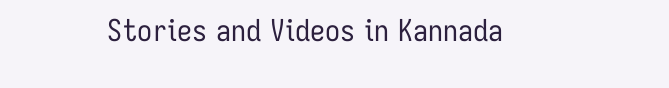Stories and Videos in Kannada